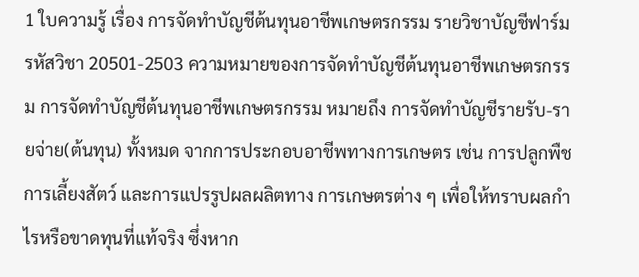1 ใบความรู้ เรื่อง การจัดทำบัญชีต้นทุนอาชีพเกษตรกรรม รายวิชาบัญชีฟาร์ม รหัสวิชา 20501-2503 ความหมายของการจัดทำบัญชีต้นทุนอาชีพเกษตรกรรม การจัดทำบัญชีต้นทุนอาชีพเกษตรกรรม หมายถึง การจัดทำบัญชีรายรับ-รายจ่าย(ต้นทุน) ทั้งหมด จากการประกอบอาชีพทางการเกษตร เช่น การปลูกพืช การเลี้ยงสัตว์ และการแปรรูปผลผลิตทาง การเกษตรต่าง ๆ เพื่อให้ทราบผลกำไรหรือขาดทุนที่แท้จริง ซึ่งหาก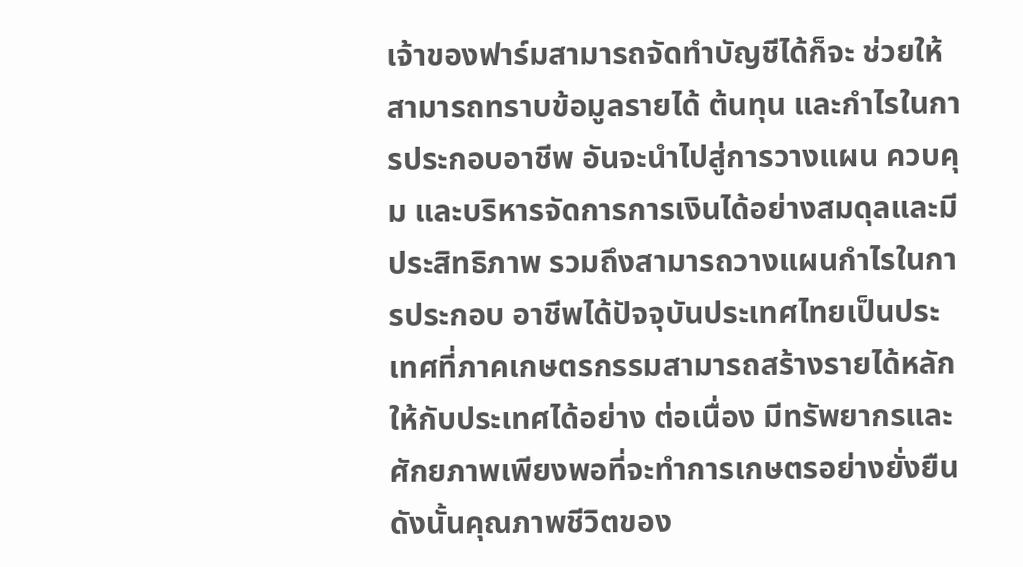เจ้าของฟาร์มสามารถจัดทำบัญชีได้ก็จะ ช่วยให้สามารถทราบข้อมูลรายได้ ต้นทุน และกำไรในการประกอบอาชีพ อันจะนำไปสู่การวางแผน ควบคุม และบริหารจัดการการเงินได้อย่างสมดุลและมีประสิทธิภาพ รวมถึงสามารถวางแผนกำไรในการประกอบ อาชีพได้ปัจจุบันประเทศไทยเป็นประเทศที่ภาคเกษตรกรรมสามารถสร้างรายได้หลักให้กับประเทศได้อย่าง ต่อเนื่อง มีทรัพยากรและศักยภาพเพียงพอที่จะทำการเกษตรอย่างยั่งยืน ดังนั้นคุณภาพชีวิตของ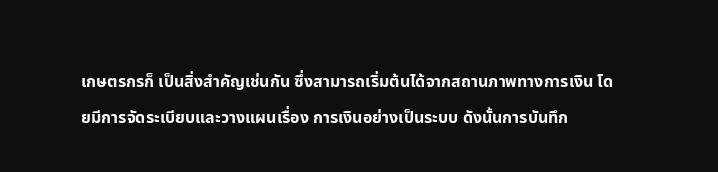เกษตรกรก็ เป็นสิ่งสำคัญเช่นกัน ซึ่งสามารถเริ่มต้นได้จากสถานภาพทางการเงิน โดยมีการจัดระเบียบและวางแผนเรื่อง การเงินอย่างเป็นระบบ ดังนั้นการบันทึก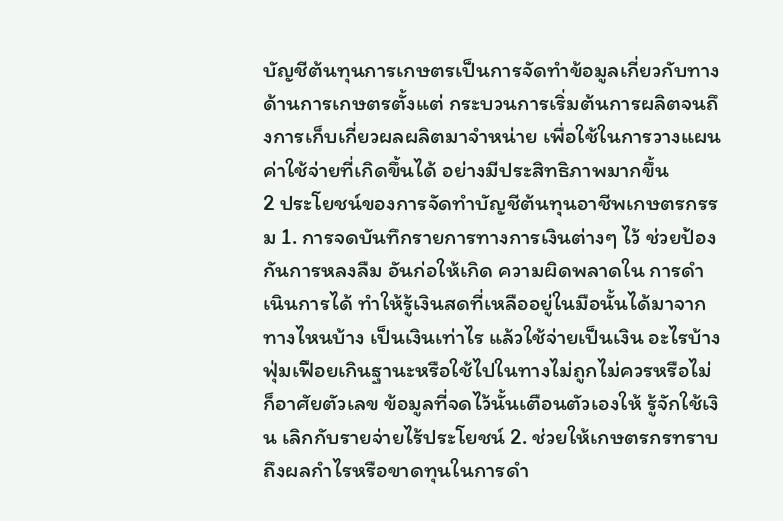บัญชีต้นทุนการเกษตรเป็นการจัดทำข้อมูลเกี่ยวกับทางด้านการเกษตรตั้งแต่ กระบวนการเริ่มต้นการผลิตจนถึงการเก็บเกี่ยวผลผลิตมาจำหน่าย เพื่อใช้ในการวางแผนค่าใช้จ่ายที่เกิดขึ้นได้ อย่างมีประสิทธิภาพมากขึ้น
2 ประโยชน์ของการจัดทำบัญชีต้นทุนอาชีพเกษตรกรรม 1. การจดบันทึกรายการทางการเงินต่างๆ ไว้ ช่วยป้องกันการหลงลืม อันก่อให้เกิด ความผิดพลาดใน การดำเนินการได้ ทำให้รู้เงินสดที่เหลืออยู่ในมือนั้นได้มาจากทางไหนบ้าง เป็นเงินเท่าไร แล้วใช้จ่ายเป็นเงิน อะไรบ้าง ฟุ่มเฟือยเกินฐานะหรือใช้ไปในทางไม่ถูกไม่ควรหรือไม่ก็อาศัยตัวเลข ข้อมูลที่จดไว้นั้นเตือนตัวเองให้ รู้จักใช้เงิน เลิกกับรายจ่ายไร้ประโยชน์ 2. ช่วยให้เกษตรกรทราบถึงผลกำไรหรือขาดทุนในการดำ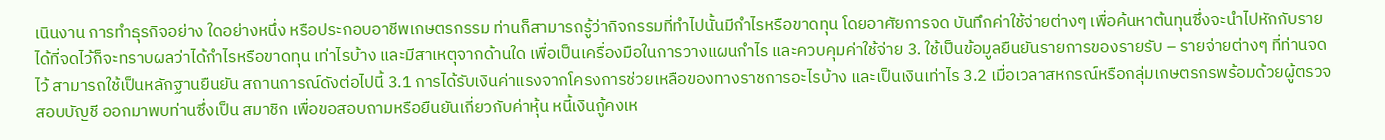เนินงาน การทำธุรกิจอย่าง ใดอย่างหนึ่ง หรือประกอบอาชีพเกษตรกรรม ท่านก็สามารถรู้ว่ากิจกรรมที่ทำไปนั้นมีกำไรหรือขาดทุน โดยอาศัยการจด บันทึกค่าใช้จ่ายต่างๆ เพื่อค้นหาต้นทุนซึ่งจะนำไปหักกับรายได้ที่จดไว้ก็จะทราบผลว่าได้กำไรหรือขาดทุน เท่าไรบ้าง และมีสาเหตุจากด้านใด เพื่อเป็นเครื่องมือในการวางแผนกำไร และควบคุมค่าใช้จ่าย 3. ใช้เป็นข้อมูลยืนยันรายการของรายรับ – รายจ่ายต่างๆ ที่ท่านจดไว้ สามารถใช้เป็นหลักฐานยืนยัน สถานการณ์ดังต่อไปนี้ 3.1 การได้รับเงินค่าแรงจากโครงการช่วยเหลือของทางราชการอะไรบ้าง และเป็นเงินเท่าไร 3.2 เมื่อเวลาสหกรณ์หรือกลุ่มเกษตรกรพร้อมด้วยผู้ตรวจสอบบัญชี ออกมาพบท่านซึ่งเป็น สมาชิก เพื่อขอสอบถามหรือยืนยันเกี่ยวกับค่าหุ้น หนี้เงินกู้คงเห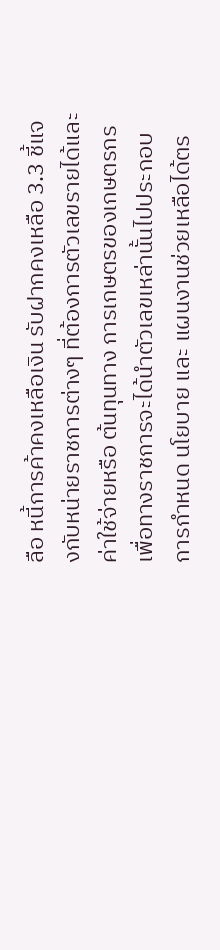ลือ หนี้การค้าคงเหลือเงิน รับฝากคงเหลือ 3.3 ชี้แจงกับหน่ายราชการต่างๆ ที่ต้องการตัวเลขรายได้และค่าใช้จ่ายหรือ ต้นทุนทาง การเกษตรของเกษตรกร เพื่อทางราชการจะได้นำตัวเลขเหล่านั้นไปประกอบการกำหนด นโยบาย และ แผนงานช่วยเหลือได้ตร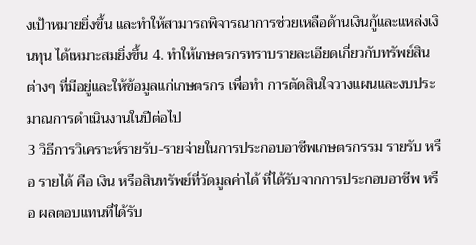งเป้าหมายยิ่งขึ้น และทำให้สามารถพิจารณาการช่วยเหลือด้านเงินกู้และแหล่งเงินทุน ได้เหมาะสมยิ่งขึ้น 4. ทำให้เกษตรกรทราบรายละเอียดเกี่ยวกับทรัพย์สินต่างๆ ที่มีอยู่และให้ข้อมูลแก่เกษตรกร เพื่อทำ การตัดสินใจวางแผนและงบประมาณการดำเนินงานในปีต่อไป
3 วิธีการวิเคราะห์รายรับ-รายจ่ายในการประกอบอาชีพเกษตรกรรม รายรับ หรือ รายได้ คือ เงิน หรือสินทรัพย์ที่วัดมูลค่าได้ ที่ได้รับจากการประกอบอาชีพ หรือ ผลตอบแทนที่ได้รับ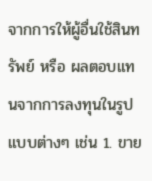จากการให้ผู้อื่นใช้สินทรัพย์ หรือ ผลตอบแทนจากการลงทุนในรูปแบบต่างๆ เช่น 1. ขาย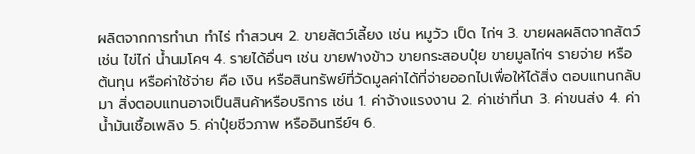ผลิตจากการทํานา ทำไร่ ทำสวนฯ 2. ขายสัตว์เลี้ยง เช่น หมูวัว เป็ด ไก่ฯ 3. ขายผลผลิตจากสัตว์ เช่น ไข่ไก่ น้ำนมโคฯ 4. รายได้อื่นๆ เช่น ขายฟางข้าว ขายกระสอบปุ๋ย ขายมูลไก่ฯ รายจ่าย หรือ ต้นทุน หรือค่าใช้จ่าย คือ เงิน หรือสินทรัพย์ที่วัดมูลค่าได้ที่จ่ายออกไปเพื่อให้ได้สิ่ง ตอบแทนกลับมา สิ่งตอบแทนอาจเป็นสินค้าหรือบริการ เช่น 1. ค่าจ้างแรงงาน 2. ค่าเช่าที่นา 3. ค่าขนส่ง 4. ค่าน้ำมันเชื้อเพลิง 5. ค่าปุ๋ยชีวภาพ หรืออินทรีย์ฯ 6.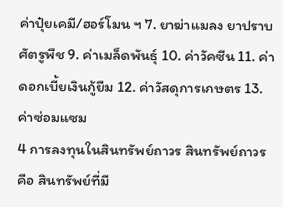ค่าปุ๋ยเคมี/ฮอร์โมน ฯ 7. ยาฆ่าแมลง ยาปราบศัตรูพืช 9. ค่าเมล็ดพันธุ์ 10. ค่าวัคซีน 11. ค่าดอกเบี้ยเงินกู้ยืม 12. ค่าวัสดุการเกษตร 13. ค่าซ่อมแซม
4 การลงทุนในสินทรัพย์ถาวร สินทรัพย์ถาวร คือ สินทรัพย์ที่มี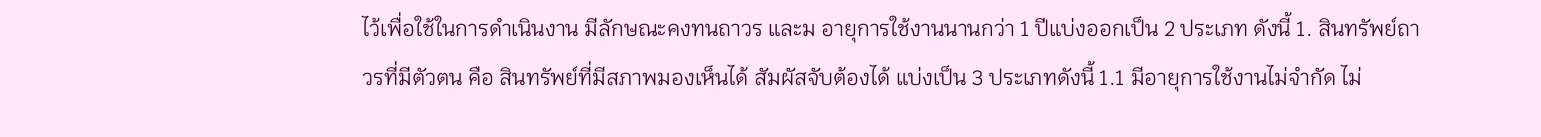ไว้เพื่อใช้ในการดำเนินงาน มีลักษณะคงทนถาวร และม อายุการใช้งานนานกว่า 1 ปีแบ่งออกเป็น 2 ประเภท ดังนี้ 1. สินทรัพย์ถาวรที่มีตัวตน คือ สินทรัพย์ที่มีสภาพมองเห็นได้ สัมผัสจับต้องได้ แบ่งเป็น 3 ประเภทดังนี้ 1.1 มีอายุการใช้งานไม่จำกัด ไม่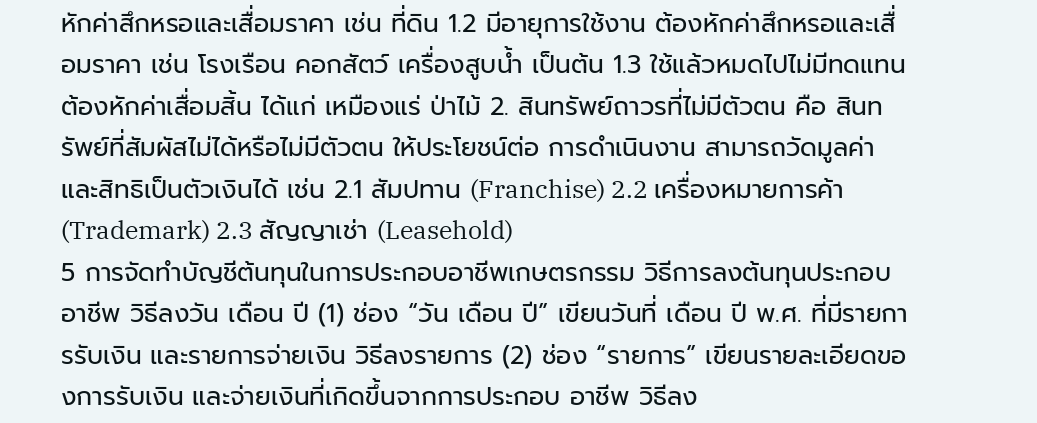หักค่าสึกหรอและเสื่อมราคา เช่น ที่ดิน 1.2 มีอายุการใช้งาน ต้องหักค่าสึกหรอและเสื่อมราคา เช่น โรงเรือน คอกสัตว์ เครื่องสูบน้ำ เป็นต้น 1.3 ใช้แล้วหมดไปไม่มีทดแทน ต้องหักค่าเสื่อมสิ้น ได้แก่ เหมืองแร่ ป่าไม้ 2. สินทรัพย์ถาวรที่ไม่มีตัวตน คือ สินทรัพย์ที่สัมผัสไม่ได้หรือไม่มีตัวตน ให้ประโยชน์ต่อ การดำเนินงาน สามารถวัดมูลค่าและสิทธิเป็นตัวเงินได้ เช่น 2.1 สัมปทาน (Franchise) 2.2 เครื่องหมายการค้า (Trademark) 2.3 สัญญาเช่า (Leasehold)
5 การจัดทำบัญชีต้นทุนในการประกอบอาชีพเกษตรกรรม วิธีการลงต้นทุนประกอบอาชีพ วิธีลงวัน เดือน ปี (1) ช่อง “วัน เดือน ปี” เขียนวันที่ เดือน ปี พ.ศ. ที่มีรายการรับเงิน และรายการจ่ายเงิน วิธีลงรายการ (2) ช่อง “รายการ” เขียนรายละเอียดของการรับเงิน และจ่ายเงินที่เกิดขึ้นจากการประกอบ อาชีพ วิธีลง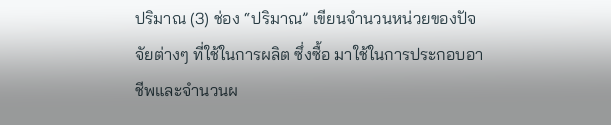ปริมาณ (3) ช่อง “ปริมาณ” เขียนจำนวนหน่วยของปัจจัยต่างๆ ที่ใช้ในการผลิต ซึ่งซื้อ มาใช้ในการประกอบอาชีพและจำนวนผ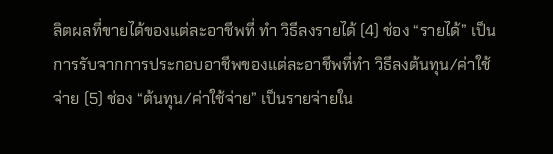ลิตผลที่ขายได้ของแต่ละอาชีพที่ ทำ วิธีลงรายได้ (4) ช่อง “รายได้” เป็นการรับจากการประกอบอาชีพของแต่ละอาชีพที่ทำ วิธีลงต้นทุน/ค่าใช้จ่าย (5) ช่อง “ต้นทุน/ค่าใช้จ่าย” เป็นรายจ่ายใน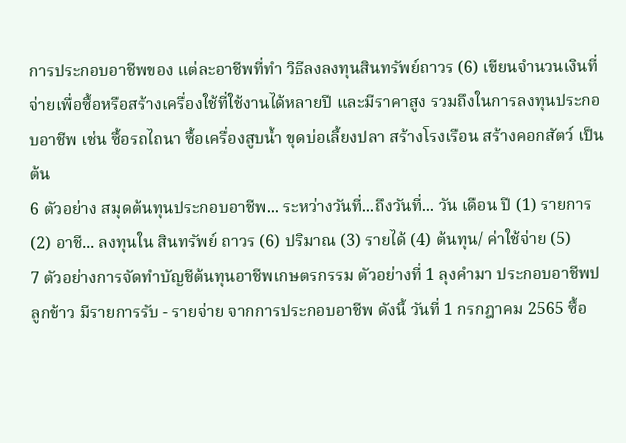การประกอบอาชีพของ แต่ละอาชีพที่ทำ วิธีลงลงทุนสินทรัพย์ถาวร (6) เขียนจำนวนเงินที่จ่ายเพื่อซื้อหรือสร้างเครื่องใช้ที่ใช้งานได้หลายปี และมีราคาสูง รวมถึงในการลงทุนประกอบอาชีพ เช่น ซื้อรถไถนา ซื้อเครื่องสูบน้ำ ขุดบ่อเลี้ยงปลา สร้างโรงเรือน สร้างคอกสัตว์ เป็นต้น
6 ตัวอย่าง สมุดต้นทุนประกอบอาชีพ... ระหว่างวันที่...ถึงวันที่... วัน เดือน ปี (1) รายการ (2) อาชี... ลงทุนใน สินทรัพย์ ถาวร (6) ปริมาณ (3) รายได้ (4) ต้นทุน/ ค่าใช้จ่าย (5)
7 ตัวอย่างการจัดทำบัญชีต้นทุนอาชีพเกษตรกรรม ตัวอย่างที่ 1 ลุงคำมา ประกอบอาชีพปลูกข้าว มีรายการรับ - รายจ่าย จากการประกอบอาชีพ ดังนี้ วันที่ 1 กรกฎาคม 2565 ซื้อ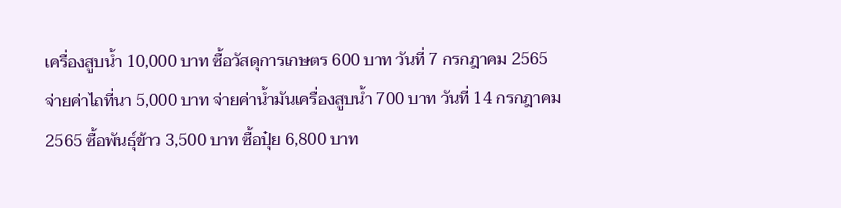เครื่องสูบน้ำ 10,000 บาท ซื้อวัสดุการเกษตร 600 บาท วันที่ 7 กรกฎาคม 2565 จ่ายค่าไถที่นา 5,000 บาท จ่ายค่าน้ำมันเครื่องสูบน้ำ 700 บาท วันที่ 14 กรกฎาคม 2565 ซื้อพันธุ์ข้าว 3,500 บาท ซื้อปุ๋ย 6,800 บาท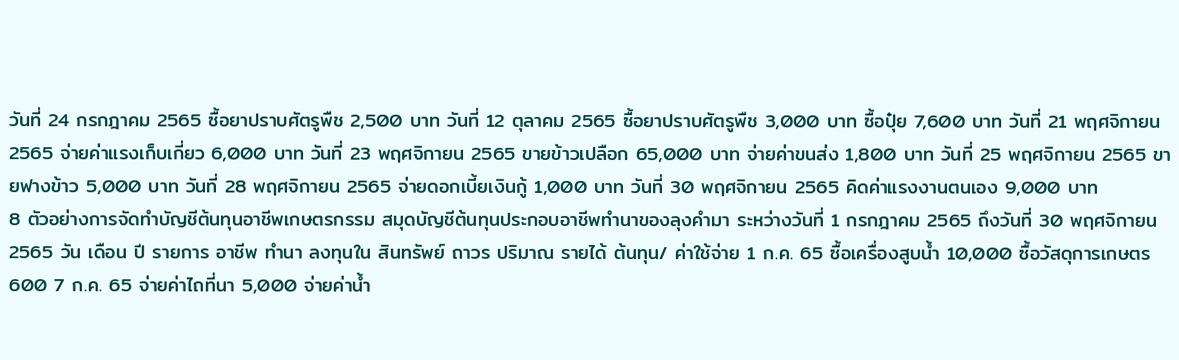วันที่ 24 กรกฎาคม 2565 ซื้อยาปราบศัตรูพืช 2,500 บาท วันที่ 12 ตุลาคม 2565 ซื้อยาปราบศัตรูพืช 3,000 บาท ซื้อปุ๋ย 7,600 บาท วันที่ 21 พฤศจิกายน 2565 จ่ายค่าแรงเก็บเกี่ยว 6,000 บาท วันที่ 23 พฤศจิกายน 2565 ขายข้าวเปลือก 65,000 บาท จ่ายค่าขนส่ง 1,800 บาท วันที่ 25 พฤศจิกายน 2565 ขายฟางข้าว 5,000 บาท วันที่ 28 พฤศจิกายน 2565 จ่ายดอกเบี้ยเงินกู้ 1,000 บาท วันที่ 30 พฤศจิกายน 2565 คิดค่าแรงงานตนเอง 9,000 บาท
8 ตัวอย่างการจัดทำบัญชีต้นทุนอาชีพเกษตรกรรม สมุดบัญชีต้นทุนประกอบอาชีพทำนาของลุงคำมา ระหว่างวันที่ 1 กรกฎาคม 2565 ถึงวันที่ 30 พฤศจิกายน 2565 วัน เดือน ปี รายการ อาชีพ ทำนา ลงทุนใน สินทรัพย์ ถาวร ปริมาณ รายได้ ต้นทุน/ ค่าใช้จ่าย 1 ก.ค. 65 ซื้อเครื่องสูบน้ำ 10,000 ซื้อวัสดุการเกษตร 600 7 ก.ค. 65 จ่ายค่าไถที่นา 5,000 จ่ายค่าน้ำ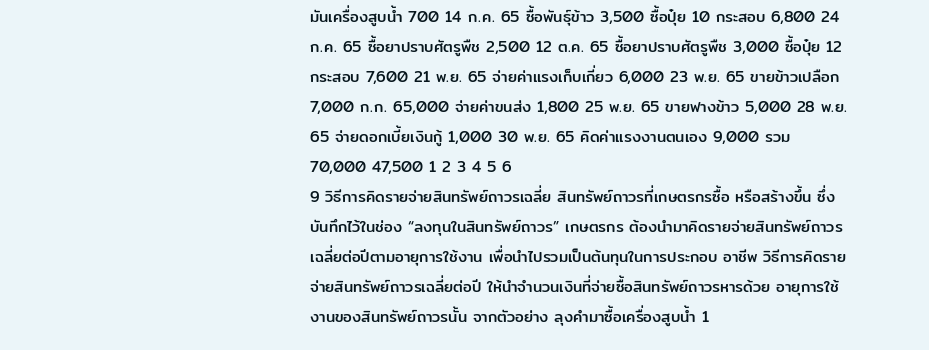มันเครื่องสูบน้ำ 700 14 ก.ค. 65 ซื้อพันธุ์ข้าว 3,500 ซื้อปุ๋ย 10 กระสอบ 6,800 24 ก.ค. 65 ซื้อยาปราบศัตรูพืช 2,500 12 ต.ค. 65 ซื้อยาปราบศัตรูพืช 3,000 ซื้อปุ๋ย 12 กระสอบ 7,600 21 พ.ย. 65 จ่ายค่าแรงเก็บเกี่ยว 6,000 23 พ.ย. 65 ขายข้าวเปลือก 7,000 ก.ก. 65,000 จ่ายค่าขนส่ง 1,800 25 พ.ย. 65 ขายฟางข้าว 5,000 28 พ.ย. 65 จ่ายดอกเบี้ยเงินกู้ 1,000 30 พ.ย. 65 คิดค่าแรงงานตนเอง 9,000 รวม 70,000 47,500 1 2 3 4 5 6
9 วิธีการคิดรายจ่ายสินทรัพย์ถาวรเฉลี่ย สินทรัพย์ถาวรที่เกษตรกรซื้อ หรือสร้างขึ้น ซึ่งบันทึกไว้ในช่อง “ลงทุนในสินทรัพย์ถาวร” เกษตรกร ต้องนำมาคิดรายจ่ายสินทรัพย์ถาวรเฉลี่ยต่อปีตามอายุการใช้งาน เพื่อนำไปรวมเป็นต้นทุนในการประกอบ อาชีพ วิธีการคิดรายจ่ายสินทรัพย์ถาวรเฉลี่ยต่อปี ให้นำจำนวนเงินที่จ่ายซื้อสินทรัพย์ถาวรหารด้วย อายุการใช้งานของสินทรัพย์ถาวรนั้น จากตัวอย่าง ลุงคำมาซื้อเครื่องสูบน้ำ 1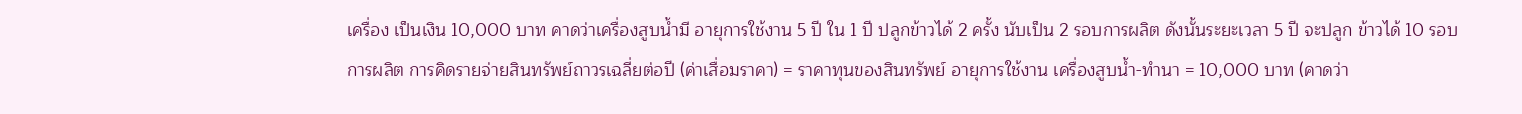เครื่อง เป็นเงิน 10,000 บาท คาดว่าเครื่องสูบน้ำมี อายุการใช้งาน 5 ปี ใน 1 ปี ปลูกข้าวได้ 2 ครั้ง นับเป็น 2 รอบการผลิต ดังนั้นระยะเวลา 5 ปี จะปลูก ข้าวได้ 10 รอบการผลิต การคิดรายจ่ายสินทรัพย์ถาวรเฉลี่ยต่อปี (ค่าเสื่อมราคา) = ราคาทุนของสินทรัพย์ อายุการใช้งาน เครื่องสูบน้ำ-ทำนา = 10,000 บาท (คาดว่า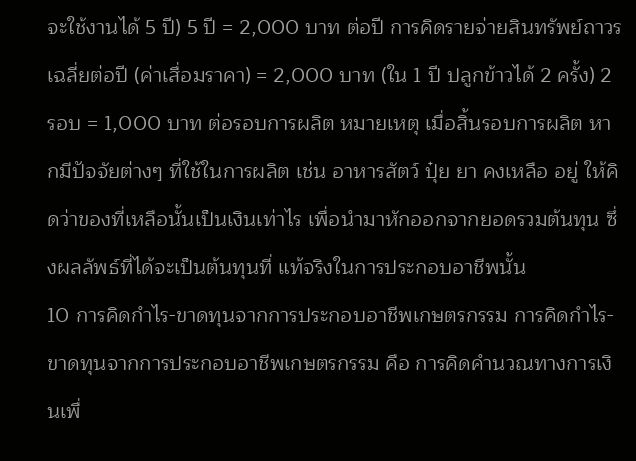จะใช้งานได้ 5 ปี) 5 ปี = 2,000 บาท ต่อปี การคิดรายจ่ายสินทรัพย์ถาวรเฉลี่ยต่อปี (ค่าเสื่อมราคา) = 2,000 บาท (ใน 1 ปี ปลูกข้าวได้ 2 ครั้ง) 2 รอบ = 1,000 บาท ต่อรอบการผลิต หมายเหตุ เมื่อสิ้นรอบการผลิต หากมีปัจจัยต่างๆ ที่ใช้ในการผลิต เช่น อาหารสัตว์ ปุ๋ย ยา คงเหลือ อยู่ ให้คิดว่าของที่เหลือนั้นเป็นเงินเท่าไร เพื่อนำมาหักออกจากยอดรวมต้นทุน ซึ่งผลลัพธ์ที่ได้จะเป็นต้นทุนที่ แท้จริงในการประกอบอาชีพนั้น
10 การคิดกำไร-ขาดทุนจากการประกอบอาชีพเกษตรกรรม การคิดกำไร-ขาดทุนจากการประกอบอาชีพเกษตรกรรม คือ การคิดคำนวณทางการเงินเพื่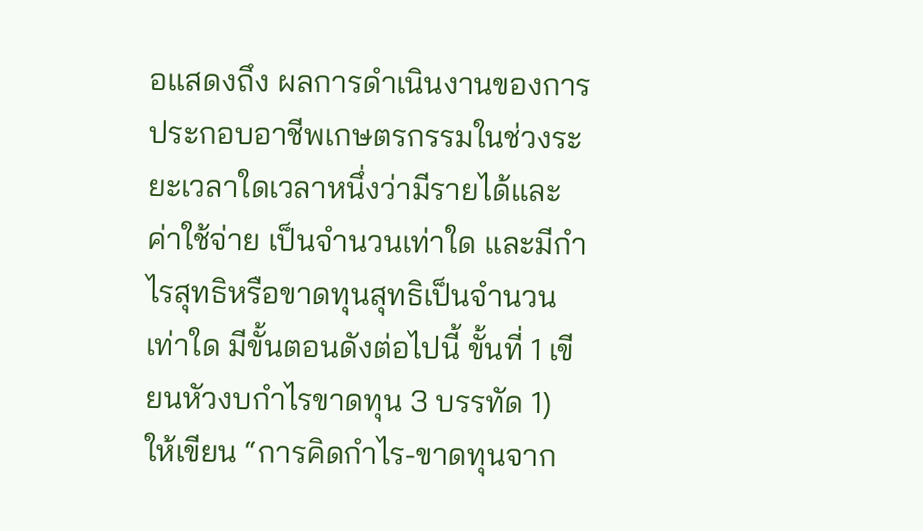อแสดงถึง ผลการดำเนินงานของการประกอบอาชีพเกษตรกรรมในช่วงระยะเวลาใดเวลาหนึ่งว่ามีรายได้และค่าใช้จ่าย เป็นจำนวนเท่าใด และมีกำไรสุทธิหรือขาดทุนสุทธิเป็นจำนวนเท่าใด มีขั้นตอนดังต่อไปนี้ ขั้นที่ 1 เขียนหัวงบกำไรขาดทุน 3 บรรทัด 1) ให้เขียน “การคิดกำไร-ขาดทุนจาก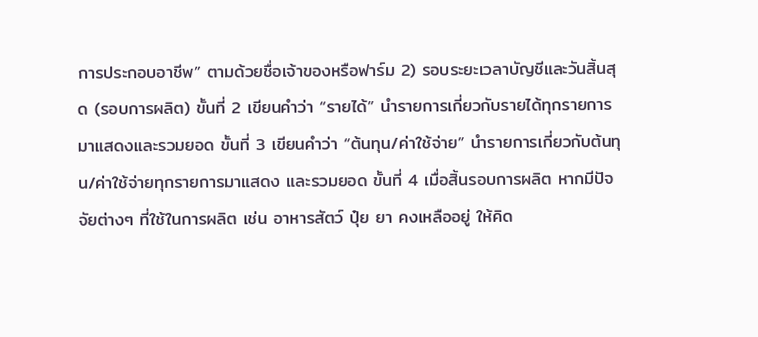การประกอบอาชีพ” ตามด้วยชื่อเจ้าของหรือฟาร์ม 2) รอบระยะเวลาบัญชีและวันสิ้นสุด (รอบการผลิต) ขั้นที่ 2 เขียนคำว่า “รายได้” นำรายการเกี่ยวกับรายได้ทุกรายการมาแสดงและรวมยอด ขั้นที่ 3 เขียนคำว่า “ต้นทุน/ค่าใช้จ่าย” นำรายการเกี่ยวกับต้นทุน/ค่าใช้จ่ายทุกรายการมาแสดง และรวมยอด ขั้นที่ 4 เมื่อสิ้นรอบการผลิต หากมีปัจจัยต่างๆ ที่ใช้ในการผลิต เช่น อาหารสัตว์ ปุ๋ย ยา คงเหลืออยู่ ให้คิด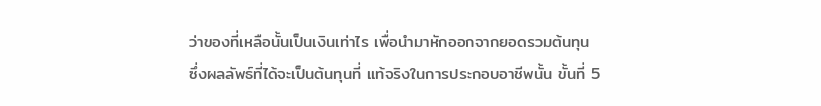ว่าของที่เหลือนั้นเป็นเงินเท่าไร เพื่อนำมาหักออกจากยอดรวมต้นทุน ซึ่งผลลัพธ์ที่ได้จะเป็นต้นทุนที่ แท้จริงในการประกอบอาชีพนั้น ขั้นที่ 5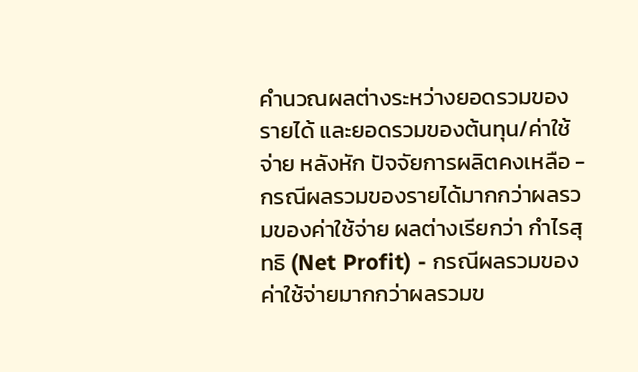คำนวณผลต่างระหว่างยอดรวมของรายได้ และยอดรวมของต้นทุน/ค่าใช้จ่าย หลังหัก ปัจจัยการผลิตคงเหลือ - กรณีผลรวมของรายได้มากกว่าผลรวมของค่าใช้จ่าย ผลต่างเรียกว่า กำไรสุทธิ (Net Profit) - กรณีผลรวมของค่าใช้จ่ายมากกว่าผลรวมข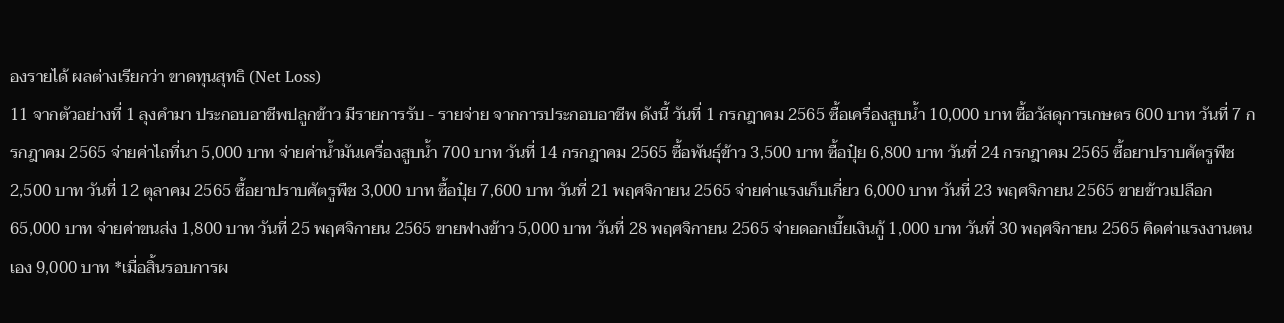องรายได้ ผลต่างเรียกว่า ขาดทุนสุทธิ (Net Loss)
11 จากตัวอย่างที่ 1 ลุงคำมา ประกอบอาชีพปลูกข้าว มีรายการรับ - รายจ่าย จากการประกอบอาชีพ ดังนี้ วันที่ 1 กรกฎาคม 2565 ซื้อเครื่องสูบน้ำ 10,000 บาท ซื้อวัสดุการเกษตร 600 บาท วันที่ 7 กรกฎาคม 2565 จ่ายค่าไถที่นา 5,000 บาท จ่ายค่าน้ำมันเครื่องสูบน้ำ 700 บาท วันที่ 14 กรกฎาคม 2565 ซื้อพันธุ์ข้าว 3,500 บาท ซื้อปุ๋ย 6,800 บาท วันที่ 24 กรกฎาคม 2565 ซื้อยาปราบศัตรูพืช 2,500 บาท วันที่ 12 ตุลาคม 2565 ซื้อยาปราบศัตรูพืช 3,000 บาท ซื้อปุ๋ย 7,600 บาท วันที่ 21 พฤศจิกายน 2565 จ่ายค่าแรงเก็บเกี่ยว 6,000 บาท วันที่ 23 พฤศจิกายน 2565 ขายข้าวเปลือก 65,000 บาท จ่ายค่าขนส่ง 1,800 บาท วันที่ 25 พฤศจิกายน 2565 ขายฟางข้าว 5,000 บาท วันที่ 28 พฤศจิกายน 2565 จ่ายดอกเบี้ยเงินกู้ 1,000 บาท วันที่ 30 พฤศจิกายน 2565 คิดค่าแรงงานตนเอง 9,000 บาท *เมื่อสิ้นรอบการผ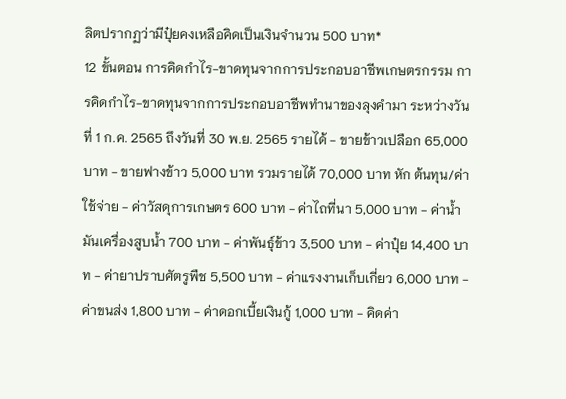ลิตปรากฏว่ามีปุ๋ยคงเหลือคิดเป็นเงินจำนวน 500 บาท*
12 ขั้นตอน การคิดกำไร-ขาดทุนจากการประกอบอาชีพเกษตรกรรม การคิดกำไร-ขาดทุนจากการประกอบอาชีพทำนาของลุงคำมา ระหว่างวันที่ 1 ก.ค. 2565 ถึงวันที่ 30 พ.ย. 2565 รายได้ - ขายข้าวเปลือก 65,000 บาท - ขายฟางข้าว 5,000 บาท รวมรายได้ 70,000 บาท หัก ต้นทุน/ค่าใช้จ่าย - ค่าวัสดุการเกษตร 600 บาท - ค่าไถที่นา 5,000 บาท - ค่าน้ำมันเครื่องสูบน้ำ 700 บาท - ค่าพันธุ์ข้าว 3,500 บาท - ค่าปุ๋ย 14,400 บาท - ค่ายาปราบศัตรูพืช 5,500 บาท - ค่าแรงงานเก็บเกี่ยว 6,000 บาท - ค่าขนส่ง 1,800 บาท - ค่าดอกเบี้ยเงินกู้ 1,000 บาท - คิดค่า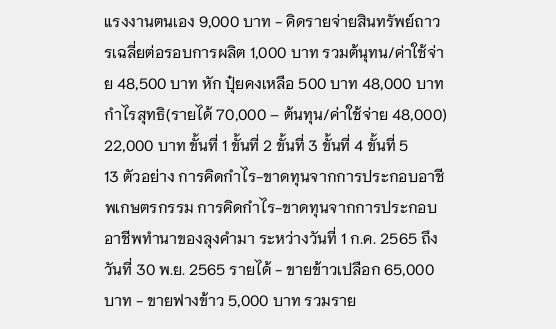แรงงานตนเอง 9,000 บาท - คิดรายจ่ายสินทรัพย์ถาวรเฉลี่ยต่อรอบการผลิต 1,000 บาท รวมต้นุทน/ค่าใช้จ่าย 48,500 บาท หัก ปุ๋ยคงเหลือ 500 บาท 48,000 บาท กำไรสุทธิ(รายได้ 70,000 – ต้นทุน/ค่าใช้จ่าย 48,000) 22,000 บาท ขั้นที่ 1 ขั้นที่ 2 ขั้นที่ 3 ขั้นที่ 4 ขั้นที่ 5
13 ตัวอย่าง การคิดกำไร-ขาดทุนจากการประกอบอาชีพเกษตรกรรม การคิดกำไร-ขาดทุนจากการประกอบอาชีพทำนาของลุงคำมา ระหว่างวันที่ 1 ก.ค. 2565 ถึงวันที่ 30 พ.ย. 2565 รายได้ - ขายข้าวเปลือก 65,000 บาท - ขายฟางข้าว 5,000 บาท รวมราย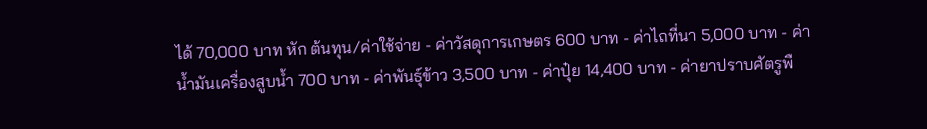ได้ 70,000 บาท หัก ต้นทุน/ค่าใช้จ่าย - ค่าวัสดุการเกษตร 600 บาท - ค่าไถที่นา 5,000 บาท - ค่าน้ำมันเครื่องสูบน้ำ 700 บาท - ค่าพันธุ์ข้าว 3,500 บาท - ค่าปุ๋ย 14,400 บาท - ค่ายาปราบศัตรูพื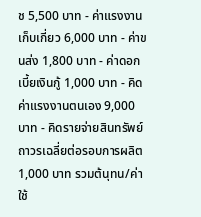ช 5,500 บาท - ค่าแรงงานเก็บเกี่ยว 6,000 บาท - ค่าขนส่ง 1,800 บาท - ค่าดอกเบี้ยเงินกู้ 1,000 บาท - คิดค่าแรงงานตนเอง 9,000 บาท - คิดรายจ่ายสินทรัพย์ถาวรเฉลี่ยต่อรอบการผลิต 1,000 บาท รวมต้นุทน/ค่าใช้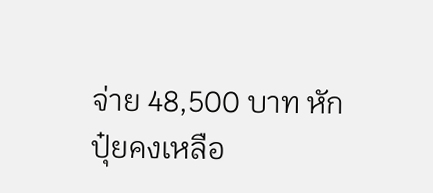จ่าย 48,500 บาท หัก ปุ๋ยคงเหลือ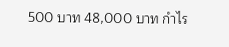500 บาท 48,000 บาท กำไร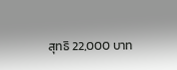สุทธิ 22,000 บาท